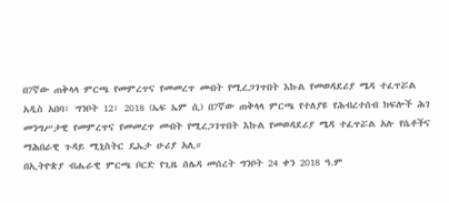በ7ኛው ጠቅላላ ምርጫ የመምረጥና የመመረጥ መብት የሚረጋገጥበት እኩል የመወዳደሪያ ሜዳ ተፈጥሯል
አዲስ አበባ፣ ግንቦት 12፣ 2018 (ኤፍ ኤም ሲ) በ7ኛው ጠቅላላ ምርጫ የተለያዩ የሕብረተሰብ ክፍሎች ሕገ መንግሥታዊ የመምረጥና የመመረጥ መብት የሚረጋገጥበት እኩል የመወዳደሪያ ሜዳ ተፈጥሯል አሉ የሴቶችና ማሕበራዊ ጉዳይ ሚኒስትር ዴኤታ ሁሪያ አሊ።
በኢትዮጵያ ብሔራዊ ምርጫ ቦርድ የጊዜ ሰሌዳ መሰረት ግንቦት 24 ቀን 2018 ዓ.ም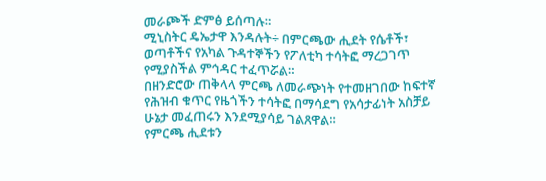መራጮች ድምፅ ይሰጣሉ።
ሚኒስትር ዴኤታዋ እንዳሉት÷ በምርጫው ሒደት የሴቶች፣ ወጣቶችና የአካል ጉዳተኞችን የፖለቲካ ተሳትፎ ማረጋገጥ የሚያስችል ምኅዳር ተፈጥሯል።
በዘንድሮው ጠቅላላ ምርጫ ለመራጭነት የተመዘገበው ከፍተኛ የሕዝብ ቁጥር የዜጎችን ተሳትፎ በማሳደግ የአሳታፊነት አስቻይ ሁኔታ መፈጠሩን እንደሚያሳይ ገልጸዋል።
የምርጫ ሒደቱን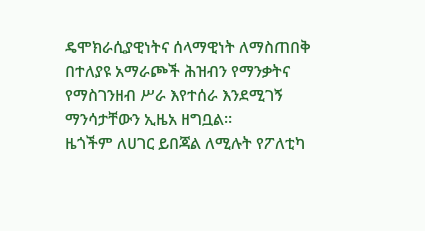ዴሞክራሲያዊነትና ሰላማዊነት ለማስጠበቅ በተለያዩ አማራጮች ሕዝብን የማንቃትና የማስገንዘብ ሥራ እየተሰራ እንደሚገኝ ማንሳታቸውን ኢዜአ ዘግቧል።
ዜጎችም ለሀገር ይበጃል ለሚሉት የፖለቲካ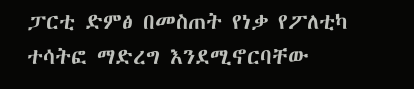ፓርቲ ድምፅ በመስጠት የነቃ የፖለቲካ ተሳትፎ ማድረግ እንደሚኖርባቸው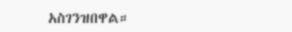አስገንዝበዋል።